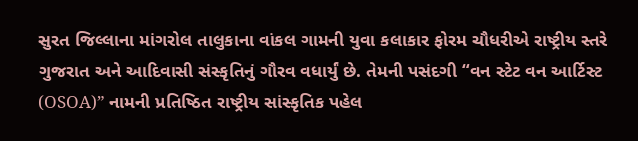સુરત જિલ્લાના માંગરોલ તાલુકાના વાંકલ ગામની યુવા કલાકાર ફોરમ ચૌધરીએ રાષ્ટ્રીય સ્તરે ગુજરાત અને આદિવાસી સંસ્કૃતિનું ગૌરવ વધાર્યું છે. તેમની પસંદગી “વન સ્ટેટ વન આર્ટિસ્ટ (OSOA)” નામની પ્રતિષ્ઠિત રાષ્ટ્રીય સાંસ્કૃતિક પહેલ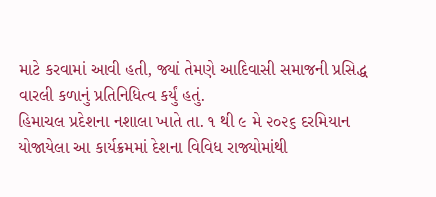માટે કરવામાં આવી હતી, જ્યાં તેમણે આદિવાસી સમાજની પ્રસિદ્ધ વારલી કળાનું પ્રતિનિધિત્વ કર્યું હતું.
હિમાચલ પ્રદેશના નશાલા ખાતે તા. ૧ થી ૯ મે ૨૦૨૬ દરમિયાન યોજાયેલા આ કાર્યક્રમમાં દેશના વિવિધ રાજ્યોમાંથી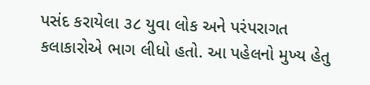પસંદ કરાયેલા ૩૮ યુવા લોક અને પરંપરાગત કલાકારોએ ભાગ લીધો હતો. આ પહેલનો મુખ્ય હેતુ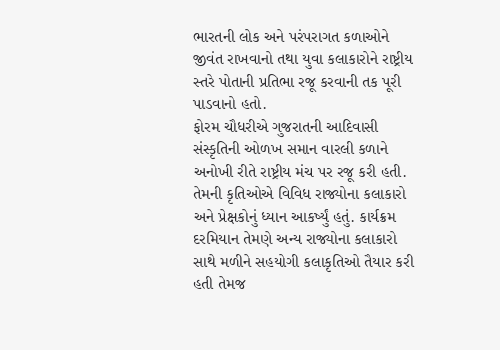ભારતની લોક અને પરંપરાગત કળાઓને જીવંત રાખવાનો તથા યુવા કલાકારોને રાષ્ટ્રીય સ્તરે પોતાની પ્રતિભા રજૂ કરવાની તક પૂરી પાડવાનો હતો.
ફોરમ ચૌધરીએ ગુજરાતની આદિવાસી સંસ્કૃતિની ઓળખ સમાન વારલી કળાને અનોખી રીતે રાષ્ટ્રીય મંચ પર રજૂ કરી હતી. તેમની કૃતિઓએ વિવિધ રાજ્યોના કલાકારો અને પ્રેક્ષકોનું ધ્યાન આકર્ષ્યું હતું. કાર્યક્રમ દરમિયાન તેમણે અન્ય રાજ્યોના કલાકારો સાથે મળીને સહયોગી કલાકૃતિઓ તૈયાર કરી હતી તેમજ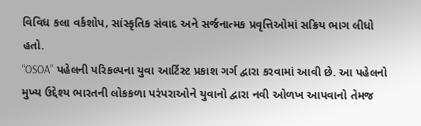વિવિધ કલા વર્કશોપ, સાંસ્કૃતિક સંવાદ અને સર્જનાત્મક પ્રવૃત્તિઓમાં સક્રિય ભાગ લીધો હતો.
“OSOA” પહેલની પરિકલ્પના યુવા આર્ટિસ્ટ પ્રકાશ ગર્ગ દ્વારા કરવામાં આવી છે. આ પહેલનો મુખ્ય ઉદ્દેશ્ય ભારતની લોકકળા પરંપરાઓને યુવાનો દ્વારા નવી ઓળખ આપવાનો તેમજ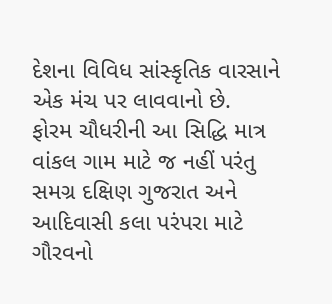દેશના વિવિધ સાંસ્કૃતિક વારસાને એક મંચ પર લાવવાનો છે.
ફોરમ ચૌધરીની આ સિદ્ધિ માત્ર વાંકલ ગામ માટે જ નહીં પરંતુ સમગ્ર દક્ષિણ ગુજરાત અને આદિવાસી કલા પરંપરા માટે ગૌરવનો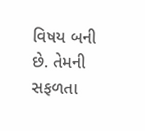વિષય બની છે. તેમની સફળતા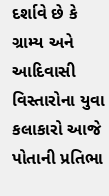દર્શાવે છે કે ગ્રામ્ય અને આદિવાસી વિસ્તારોના યુવા કલાકારો આજે પોતાની પ્રતિભા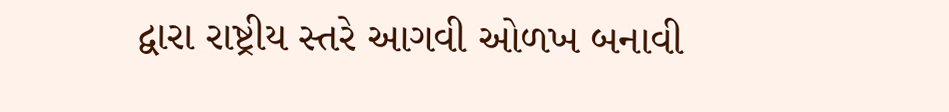દ્વારા રાષ્ટ્રીય સ્તરે આગવી ઓળખ બનાવી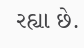રહ્યા છે.